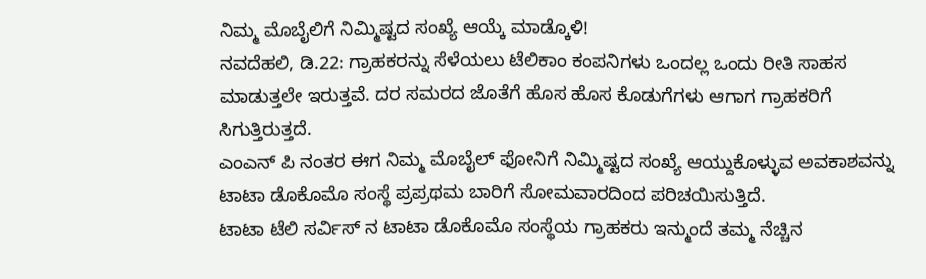ನಿಮ್ಮ ಮೊಬೈಲಿಗೆ ನಿಮ್ಮಿಷ್ಟದ ಸಂಖ್ಯೆ ಆಯ್ಕೆ ಮಾಡ್ಕೊಳಿ!
ನವದೆಹಲಿ, ಡಿ.22: ಗ್ರಾಹಕರನ್ನು ಸೆಳೆಯಲು ಟೆಲಿಕಾಂ ಕಂಪನಿಗಳು ಒಂದಲ್ಲ ಒಂದು ರೀತಿ ಸಾಹಸ ಮಾಡುತ್ತಲೇ ಇರುತ್ತವೆ. ದರ ಸಮರದ ಜೊತೆಗೆ ಹೊಸ ಹೊಸ ಕೊಡುಗೆಗಳು ಆಗಾಗ ಗ್ರಾಹಕರಿಗೆ ಸಿಗುತ್ತಿರುತ್ತದೆ.
ಎಂಎನ್ ಪಿ ನಂತರ ಈಗ ನಿಮ್ಮ ಮೊಬೈಲ್ ಫೋನಿಗೆ ನಿಮ್ಮಿಷ್ಟದ ಸಂಖ್ಯೆ ಆಯ್ದುಕೊಳ್ಳುವ ಅವಕಾಶವನ್ನು ಟಾಟಾ ಡೊಕೊಮೊ ಸಂಸ್ಥೆ ಪ್ರಪ್ರಥಮ ಬಾರಿಗೆ ಸೋಮವಾರದಿಂದ ಪರಿಚಯಿಸುತ್ತಿದೆ.
ಟಾಟಾ ಟೆಲಿ ಸರ್ವಿಸ್ ನ ಟಾಟಾ ಡೊಕೊಮೊ ಸಂಸ್ಥೆಯ ಗ್ರಾಹಕರು ಇನ್ಮುಂದೆ ತಮ್ಮ ನೆಚ್ಚಿನ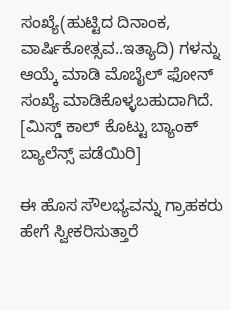ಸಂಖ್ಯೆ(ಹುಟ್ಟಿದ ದಿನಾಂಕ, ವಾರ್ಷಿಕೋತ್ಸವ..ಇತ್ಯಾದಿ) ಗಳನ್ನು ಆಯ್ಕೆ ಮಾಡಿ ಮೊಬೈಲ್ ಫೋನ್ ಸಂಖ್ಯೆ ಮಾಡಿಕೊಳ್ಳಬಹುದಾಗಿದೆ. [ಮಿಸ್ಡ್ ಕಾಲ್ ಕೊಟ್ಟು ಬ್ಯಾಂಕ್ ಬ್ಯಾಲೆನ್ಸ್ ಪಡೆಯಿರಿ]

ಈ ಹೊಸ ಸೌಲಭ್ಯವನ್ನು ಗ್ರಾಹಕರು ಹೇಗೆ ಸ್ವೀಕರಿಸುತ್ತಾರೆ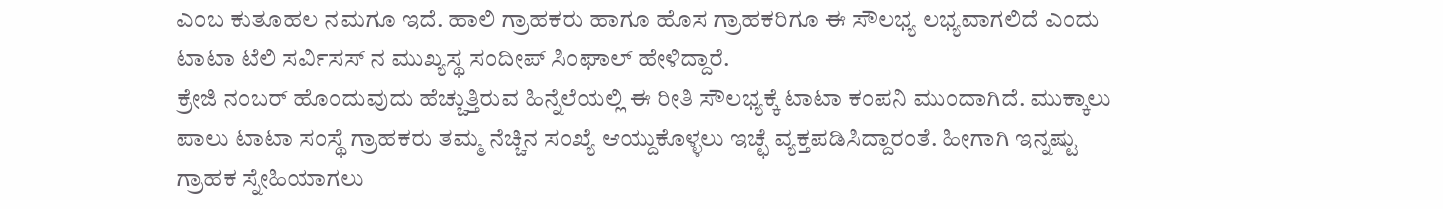ಎಂಬ ಕುತೂಹಲ ನಮಗೂ ಇದೆ. ಹಾಲಿ ಗ್ರಾಹಕರು ಹಾಗೂ ಹೊಸ ಗ್ರಾಹಕರಿಗೂ ಈ ಸೌಲಭ್ಯ ಲಭ್ಯವಾಗಲಿದೆ ಎಂದು ಟಾಟಾ ಟೆಲಿ ಸರ್ವಿಸಸ್ ನ ಮುಖ್ಯಸ್ಥ ಸಂದೀಪ್ ಸಿಂಘಾಲ್ ಹೇಳಿದ್ದಾರೆ.
ಕ್ರೇಜಿ ನಂಬರ್ ಹೊಂದುವುದು ಹೆಚ್ಚುತ್ತಿರುವ ಹಿನ್ನೆಲೆಯಲ್ಲಿ ಈ ರೀತಿ ಸೌಲಭ್ಯಕ್ಕೆ ಟಾಟಾ ಕಂಪನಿ ಮುಂದಾಗಿದೆ. ಮುಕ್ಕಾಲು ಪಾಲು ಟಾಟಾ ಸಂಸ್ಥೆ ಗ್ರಾಹಕರು ತಮ್ಮ ನೆಚ್ಚಿನ ಸಂಖ್ಯೆ ಆಯ್ದುಕೊಳ್ಳಲು ಇಚ್ಛೆ ವ್ಯಕ್ತಪಡಿಸಿದ್ದಾರಂತೆ. ಹೀಗಾಗಿ ಇನ್ನಷ್ಟು ಗ್ರಾಹಕ ಸ್ನೇಹಿಯಾಗಲು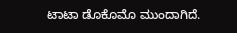ಟಾಟಾ ಡೊಕೊಮೊ ಮುಂದಾಗಿದೆ.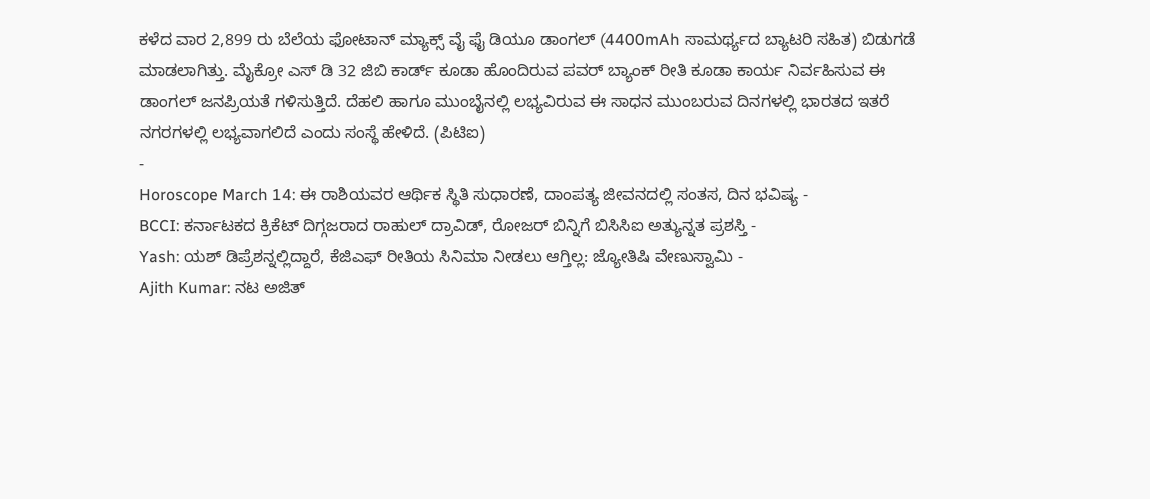ಕಳೆದ ವಾರ 2,899 ರು ಬೆಲೆಯ ಫೋಟಾನ್ ಮ್ಯಾಕ್ಸ್ ವೈ ಫೈ ಡಿಯೂ ಡಾಂಗಲ್ (4400mAh ಸಾಮರ್ಥ್ಯದ ಬ್ಯಾಟರಿ ಸಹಿತ) ಬಿಡುಗಡೆ ಮಾಡಲಾಗಿತ್ತು. ಮೈಕ್ರೋ ಎಸ್ ಡಿ 32 ಜಿಬಿ ಕಾರ್ಡ್ ಕೂಡಾ ಹೊಂದಿರುವ ಪವರ್ ಬ್ಯಾಂಕ್ ರೀತಿ ಕೂಡಾ ಕಾರ್ಯ ನಿರ್ವಹಿಸುವ ಈ ಡಾಂಗಲ್ ಜನಪ್ರಿಯತೆ ಗಳಿಸುತ್ತಿದೆ. ದೆಹಲಿ ಹಾಗೂ ಮುಂಬೈನಲ್ಲಿ ಲಭ್ಯವಿರುವ ಈ ಸಾಧನ ಮುಂಬರುವ ದಿನಗಳಲ್ಲಿ ಭಾರತದ ಇತರೆ ನಗರಗಳಲ್ಲಿ ಲಭ್ಯವಾಗಲಿದೆ ಎಂದು ಸಂಸ್ಥೆ ಹೇಳಿದೆ. (ಪಿಟಿಐ)
-
Horoscope March 14: ಈ ರಾಶಿಯವರ ಆರ್ಥಿಕ ಸ್ಥಿತಿ ಸುಧಾರಣೆ, ದಾಂಪತ್ಯ ಜೀವನದಲ್ಲಿ ಸಂತಸ, ದಿನ ಭವಿಷ್ಯ -
BCCI: ಕರ್ನಾಟಕದ ಕ್ರಿಕೆಟ್ ದಿಗ್ಗಜರಾದ ರಾಹುಲ್ ದ್ರಾವಿಡ್, ರೋಜರ್ ಬಿನ್ನಿಗೆ ಬಿಸಿಸಿಐ ಅತ್ಯುನ್ನತ ಪ್ರಶಸ್ತಿ -
Yash: ಯಶ್ ಡಿಪ್ರೆಶನ್ನಲ್ಲಿದ್ದಾರೆ, ಕೆಜಿಎಫ್ ರೀತಿಯ ಸಿನಿಮಾ ನೀಡಲು ಆಗ್ತಿಲ್ಲ: ಜ್ಯೋತಿಷಿ ವೇಣುಸ್ವಾಮಿ -
Ajith Kumar: ನಟ ಅಜಿತ್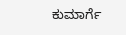ಕುಮಾರ್ಗೆ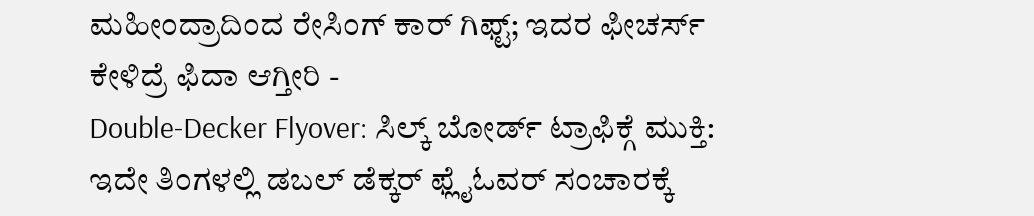ಮಹೀಂದ್ರಾದಿಂದ ರೇಸಿಂಗ್ ಕಾರ್ ಗಿಫ್ಟ್; ಇದರ ಫೀಚರ್ಸ್ ಕೇಳಿದ್ರೆ ಫಿದಾ ಆಗ್ತೀರಿ -
Double-Decker Flyover: ಸಿಲ್ಕ್ ಬೋರ್ಡ್ ಟ್ರಾಫಿಕ್ಗೆ ಮುಕ್ತಿ: ಇದೇ ತಿಂಗಳಲ್ಲಿ ಡಬಲ್ ಡೆಕ್ಕರ್ ಫ್ಲೈಓವರ್ ಸಂಚಾರಕ್ಕೆ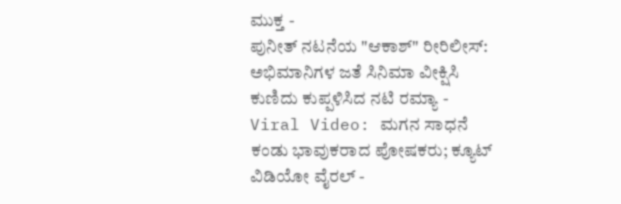ಮುಕ್ತ -
ಪುನೀತ್ ನಟನೆಯ "ಆಕಾಶ್" ರೀರಿಲೀಸ್: ಅಭಿಮಾನಿಗಳ ಜತೆ ಸಿನಿಮಾ ವೀಕ್ಷಿಸಿ ಕುಣಿದು ಕುಪ್ಪಳಿಸಿದ ನಟಿ ರಮ್ಯಾ -
Viral Video: ಮಗನ ಸಾಧನೆ ಕಂಡು ಭಾವುಕರಾದ ಪೋಷಕರು; ಕ್ಯೂಟ್ ವಿಡಿಯೋ ವೈರಲ್ -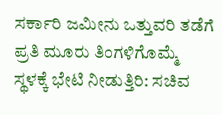ಸರ್ಕಾರಿ ಜಮೀನು ಒತ್ತುವರಿ ತಡೆಗೆ ಪ್ರತಿ ಮೂರು ತಿಂಗಳಿಗೊಮ್ಮೆ ಸ್ಥಳಕ್ಕೆ ಭೇಟಿ ನೀಡುತ್ತಿರಿ: ಸಚಿವ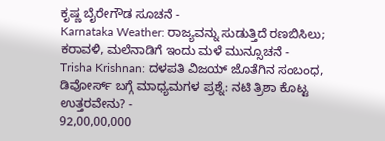ಕೃಷ್ಣ ಬೈರೇಗೌಡ ಸೂಚನೆ -
Karnataka Weather: ರಾಜ್ಯವನ್ನು ಸುಡುತ್ತಿದೆ ರಣಬಿಸಿಲು; ಕರಾವಳಿ, ಮಲೆನಾಡಿಗೆ ಇಂದು ಮಳೆ ಮುನ್ಸೂಚನೆ -
Trisha Krishnan: ದಳಪತಿ ವಿಜಯ್ ಜೊತೆಗಿನ ಸಂಬಂಧ, ಡಿವೋರ್ಸ್ ಬಗ್ಗೆ ಮಾಧ್ಯಮಗಳ ಪ್ರಶ್ನೆ: ನಟಿ ತ್ರಿಶಾ ಕೊಟ್ಟ ಉತ್ತರವೇನು? -
92,00,00,000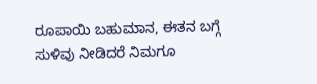ರೂಪಾಯಿ ಬಹುಮಾನ, ಈತನ ಬಗ್ಗೆ ಸುಳಿವು ನೀಡಿದರೆ ನಿಮಗೂ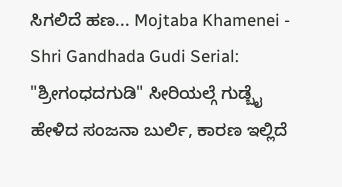ಸಿಗಲಿದೆ ಹಣ... Mojtaba Khamenei -
Shri Gandhada Gudi Serial: "ಶ್ರೀಗಂಧದಗುಡಿ" ಸೀರಿಯಲ್ಗೆ ಗುಡ್ಬೈ ಹೇಳಿದ ಸಂಜನಾ ಬುರ್ಲಿ, ಕಾರಣ ಇಲ್ಲಿದೆ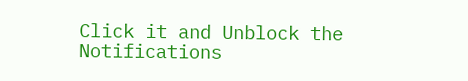Click it and Unblock the Notifications